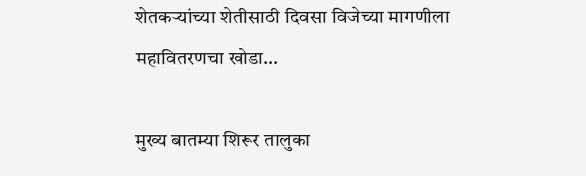शेतकऱ्यांच्या शेतीसाठी दिवसा विजेच्या मागणीला महावितरणचा खोडा…

मुख्य बातम्या शिरूर तालुका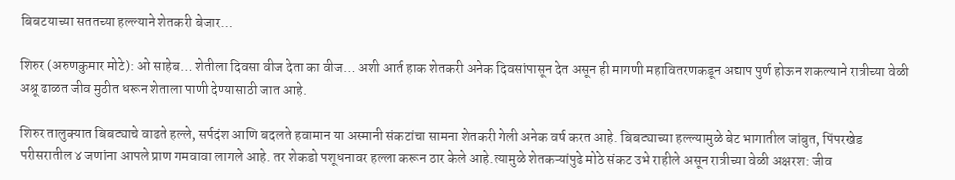बिबटयाच्या सततच्या हल्ल्याने शेतकरी बेजार…

शिरुर (अरुणकुमार मोटे): ओ साहेब… शेतीला दिवसा वीज देता का वीज… अशी आर्त हाक शेतकरी अनेक दिवसांपासून देत असून ही मागणी महावितरणकडून अद्याप पुर्ण होऊन शकल्याने रात्रीच्या वेळी अश्रू ढाळत जीव मुठीत धरून शेताला पाणी देण्यासाठी जात आहे.

शिरुर तालुक्यात बिबट्याचे वाढते हल्ले, सर्पदंश आणि बदलते हवामान या अस्मानी संकटांचा सामना शेतकरी गेली अनेक वर्ष करत आहे. बिबट्याच्या हल्ल्यामुळे बेट भागातील जांबुत, पिंपरखेड परीसरातील ४ जणांना आपले प्राण गमवावा लागले आहे. तर शेकडो पशूधनावर हल्ला करून ठार केले आहे.त्यामुळे शेतकऱ्यांपुढे मोठे संकट उभे राहीले असून रात्रीच्या वेळी अक्षरश: जीव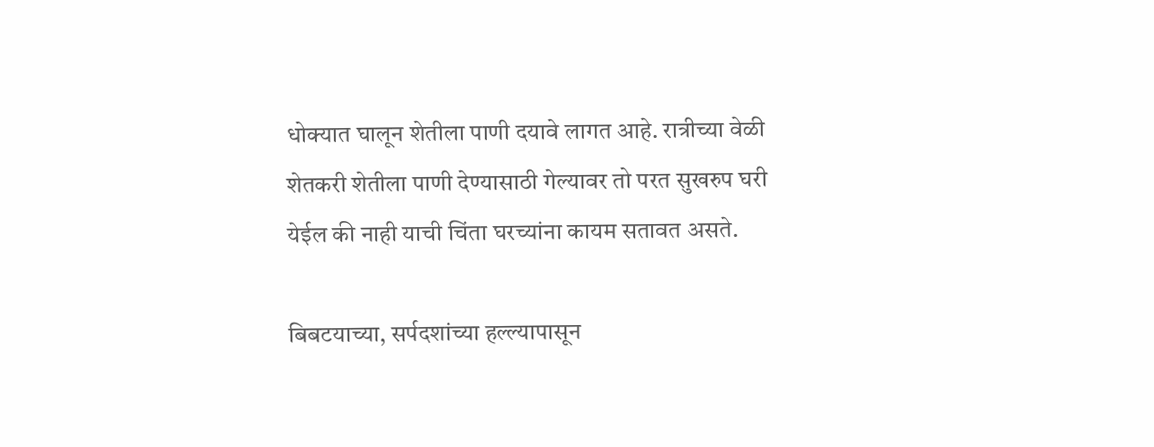धोक्यात घालून शेतीला पाणी दयावे लागत आहे. रात्रीच्या वेळी शेतकरी शेतीला पाणी देण्यासाठी गेल्यावर तो परत सुखरुप घरी येईल की नाही याची चिंता घरच्यांना कायम सतावत असते.

बिबटयाच्या, सर्पदशांच्या हल्ल्यापासून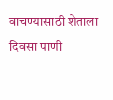वाचण्यासाठी शेताला दिवसा पाणी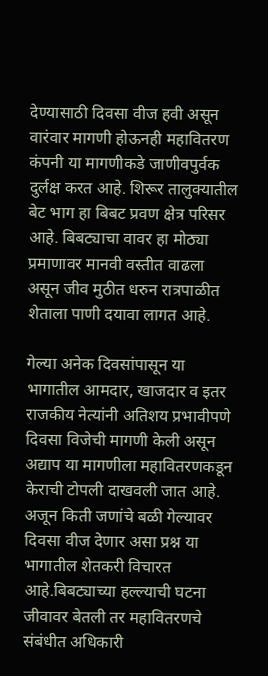देण्यासाठी दिवसा वीज हवी असून वारंवार मागणी होऊनही महावितरण कंपनी या मागणीकडे जाणीवपुर्वक दुर्लक्ष करत आहे. शिरूर तालुक्यातील बेट भाग हा बिबट प्रवण क्षेत्र परिसर आहे. बिबट्याचा वावर हा मोठ्या प्रमाणावर मानवी वस्तीत वाढला असून जीव मुठीत धरुन रात्रपाळीत शेताला पाणी दयावा लागत आहे.

गेल्या अनेक दिवसांपासून या भागातील आमदार, खाजदार व इतर राजकीय नेत्यांनी अतिशय प्रभावीपणे दिवसा विजेची मागणी केली असून अद्याप या मागणीला महावितरणकडून केराची टोपली दाखवली जात आहे. अजून किती जणांचे बळी गेल्यावर दिवसा वीज देणार असा प्रश्न या भागातील शेतकरी विचारत आहे.बिबट्याच्या हल्ल्याची घटना जीवावर बेतली तर महावितरणचे संबंधीत अधिकारी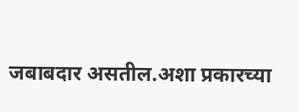जबाबदार असतील.अशा प्रकारच्या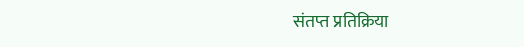संतप्त प्रतिक्रिया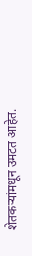शेतकऱ्यांमधून उमटत आहेत.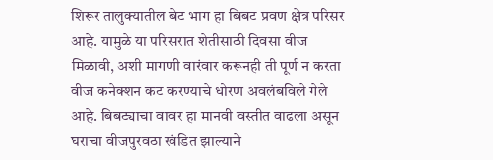शिरूर तालुक्यातील बेट भाग हा बिबट प्रवण क्षेत्र परिसर आहे. यामुळे या परिसरात शेतीसाठी दिवसा वीज मिळावी, अशी मागणी वारंवार करूनही ती पूर्ण न करता वीज कनेक्शन कट करण्याचे धोरण अवलंबविले गेले आहे. बिबट्याचा वावर हा मानवी वस्तीत वाढला असून घराचा वीजपुरवठा खंडित झाल्याने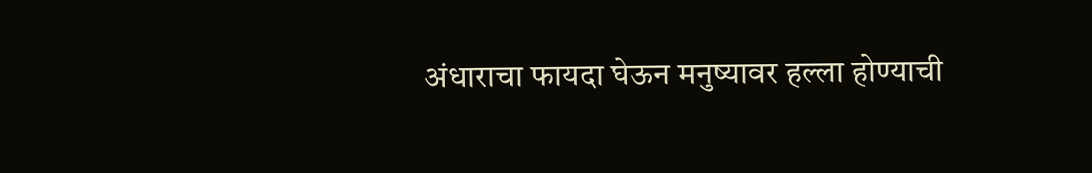अंधाराचा फायदा घेऊन मनुष्यावर हल्ला होण्याची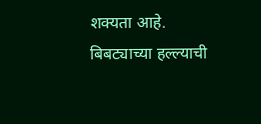शक्यता आहे. बिबट्याच्या हल्ल्याची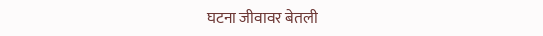घटना जीवावर बेतली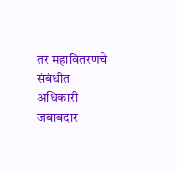तर महावितरणचे संबंधीत अधिकारी जबाबदार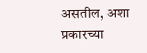असतील, अशा प्रकारच्या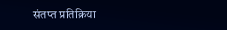संतप्त प्रतिक्रिया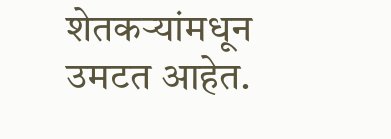शेतकऱ्यांमधून उमटत आहेत.